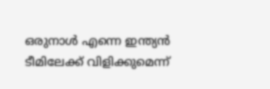ഒരുനാൾ എന്നെ ഇന്ത്യൻ ടീമിലേക്ക് വിളിക്കുമെന്ന്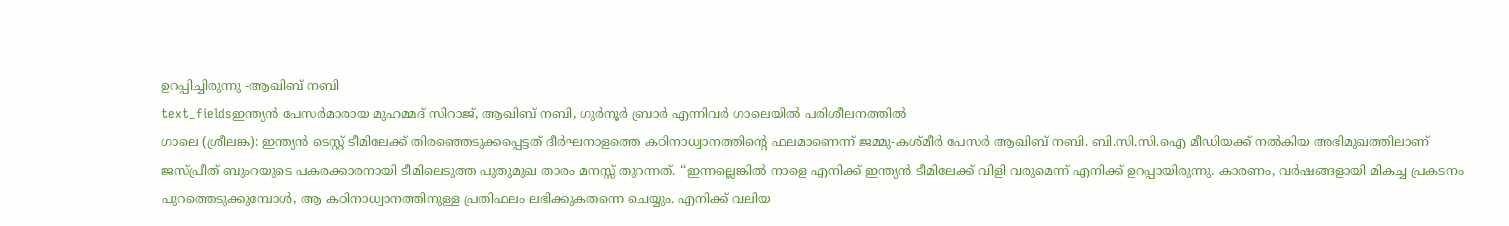ഉറപ്പിച്ചിരുന്നു -ആഖിബ് നബി
text_fieldsഇന്ത്യൻ പേസർമാരായ മുഹമ്മദ് സിറാജ്, ആഖിബ് നബി, ഗുർനൂർ ബ്രാർ എന്നിവർ ഗാലെയിൽ പരിശീലനത്തിൽ
ഗാലെ (ശ്രീലങ്ക): ഇന്ത്യൻ ടെസ്റ്റ് ടീമിലേക്ക് തിരഞ്ഞെടുക്കപ്പെട്ടത് ദീർഘനാളത്തെ കഠിനാധ്വാനത്തിന്റെ ഫലമാണെന്ന് ജമ്മു-കശ്മീർ പേസർ ആഖിബ് നബി. ബി.സി.സി.ഐ മീഡിയക്ക് നൽകിയ അഭിമുഖത്തിലാണ് ജസ്പ്രീത് ബുംറയുടെ പകരക്കാരനായി ടീമിലെടുത്ത പുതുമുഖ താരം മനസ്സ് തുറന്നത്. ‘‘ഇന്നല്ലെങ്കിൽ നാളെ എനിക്ക് ഇന്ത്യൻ ടീമിലേക്ക് വിളി വരുമെന്ന് എനിക്ക് ഉറപ്പായിരുന്നു. കാരണം, വർഷങ്ങളായി മികച്ച പ്രകടനം പുറത്തെടുക്കുമ്പോൾ, ആ കഠിനാധ്വാനത്തിനുള്ള പ്രതിഫലം ലഭിക്കുകതന്നെ ചെയ്യും. എനിക്ക് വലിയ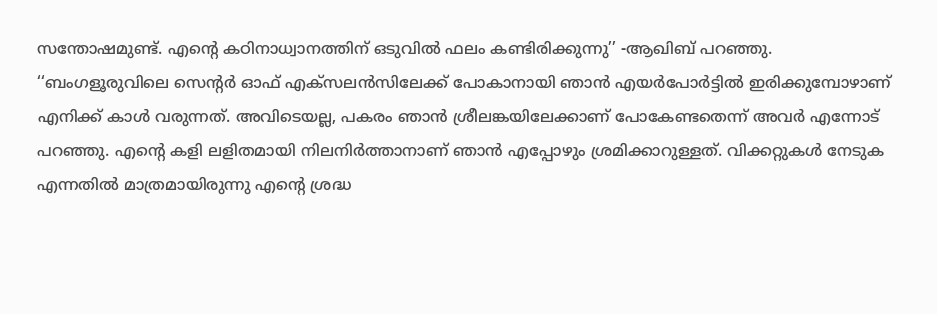സന്തോഷമുണ്ട്. എന്റെ കഠിനാധ്വാനത്തിന് ഒടുവിൽ ഫലം കണ്ടിരിക്കുന്നു’’ -ആഖിബ് പറഞ്ഞു.
‘‘ബംഗളൂരുവിലെ സെന്റർ ഓഫ് എക്സലൻസിലേക്ക് പോകാനായി ഞാൻ എയർപോർട്ടിൽ ഇരിക്കുമ്പോഴാണ് എനിക്ക് കാൾ വരുന്നത്. അവിടെയല്ല, പകരം ഞാൻ ശ്രീലങ്കയിലേക്കാണ് പോകേണ്ടതെന്ന് അവർ എന്നോട് പറഞ്ഞു. എന്റെ കളി ലളിതമായി നിലനിർത്താനാണ് ഞാൻ എപ്പോഴും ശ്രമിക്കാറുള്ളത്. വിക്കറ്റുകൾ നേടുക എന്നതിൽ മാത്രമായിരുന്നു എന്റെ ശ്രദ്ധ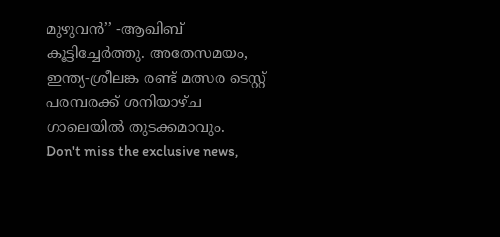മുഴുവൻ’’ -ആഖിബ് കൂട്ടിച്ചേർത്തു. അതേസമയം, ഇന്ത്യ-ശ്രീലങ്ക രണ്ട് മത്സര ടെസ്റ്റ് പരമ്പരക്ക് ശനിയാഴ്ച ഗാലെയിൽ തുടക്കമാവും.
Don't miss the exclusive news,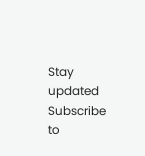Stay updated
Subscribe to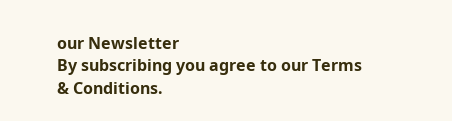our Newsletter
By subscribing you agree to our Terms & Conditions.